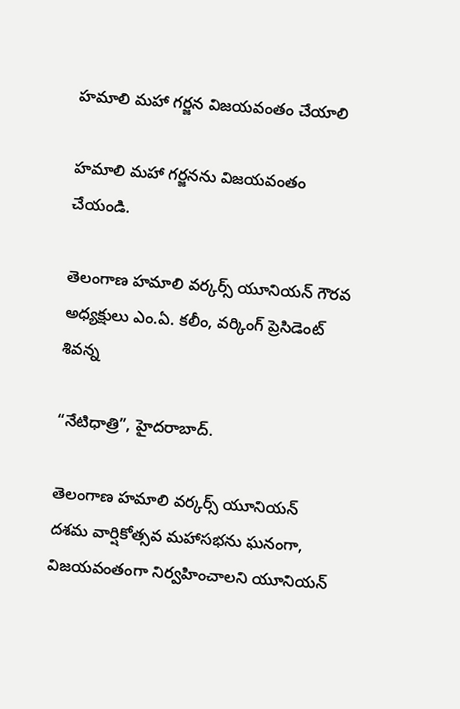హమాలి మహా గర్జన విజయవంతం చేయాలి

హమాలి మహా గర్జనను విజయవంతం చేయండి.

తెలంగాణ హమాలి వర్కర్స్ యూనియన్ గౌరవ అధ్యక్షులు ఎం.ఏ. కలీం, వర్కింగ్ ప్రెసిడెంట్ శివన్న

“నేటిధాత్రి”, హైదరాబాద్.

తెలంగాణ హమాలి వర్కర్స్ యూనియన్ దశమ వార్షికోత్సవ మహాసభను ఘనంగా, విజయవంతంగా నిర్వహించాలని యూనియన్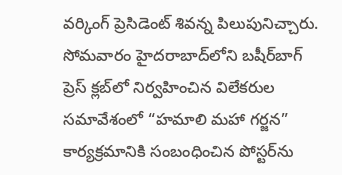వర్కింగ్ ప్రెసిడెంట్ శివన్న పిలుపునిచ్చారు.
సోమవారం హైదరాబాద్‌లోని బషీర్‌బాగ్ ప్రెస్ క్లబ్‌లో నిర్వహించిన విలేకరుల సమావేశంలో “హమాలి మహా గర్జన” కార్యక్రమానికి సంబంధించిన పోస్టర్‌ను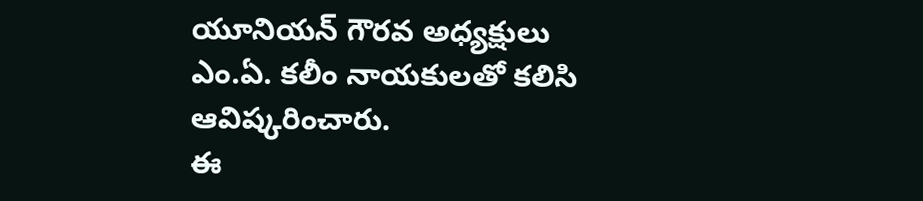యూనియన్ గౌరవ అధ్యక్షులు ఎం.ఏ. కలీం నాయకులతో కలిసి ఆవిష్కరించారు.
ఈ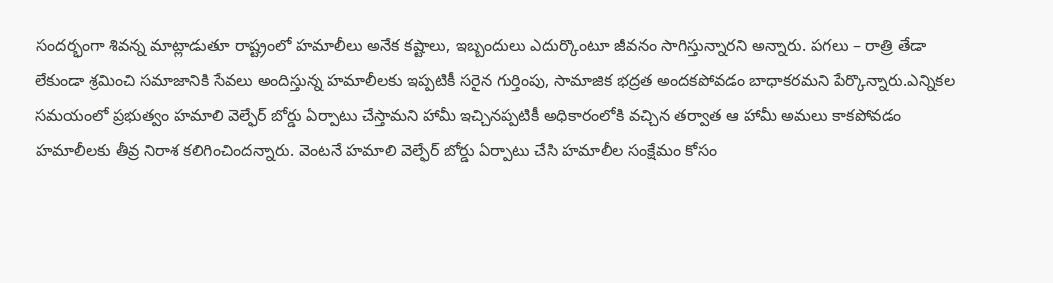సందర్భంగా శివన్న మాట్లాడుతూ రాష్ట్రంలో హమాలీలు అనేక కష్టాలు, ఇబ్బందులు ఎదుర్కొంటూ జీవనం సాగిస్తున్నారని అన్నారు. పగలు – రాత్రి తేడా లేకుండా శ్రమించి సమాజానికి సేవలు అందిస్తున్న హమాలీలకు ఇప్పటికీ సరైన గుర్తింపు, సామాజిక భద్రత అందకపోవడం బాధాకరమని పేర్కొన్నారు.ఎన్నికల సమయంలో ప్రభుత్వం హమాలి వెల్ఫేర్ బోర్డు ఏర్పాటు చేస్తామని హామీ ఇచ్చినప్పటికీ అధికారంలోకి వచ్చిన తర్వాత ఆ హామీ అమలు కాకపోవడం హమాలీలకు తీవ్ర నిరాశ కలిగించిందన్నారు. వెంటనే హమాలి వెల్ఫేర్ బోర్డు ఏర్పాటు చేసి హమాలీల సంక్షేమం కోసం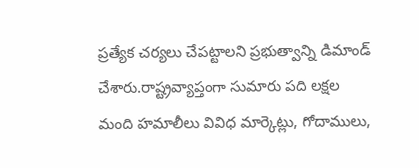ప్రత్యేక చర్యలు చేపట్టాలని ప్రభుత్వాన్ని డిమాండ్ చేశారు.రాష్ట్రవ్యాప్తంగా సుమారు పది లక్షల మంది హమాలీలు వివిధ మార్కెట్లు, గోదాములు,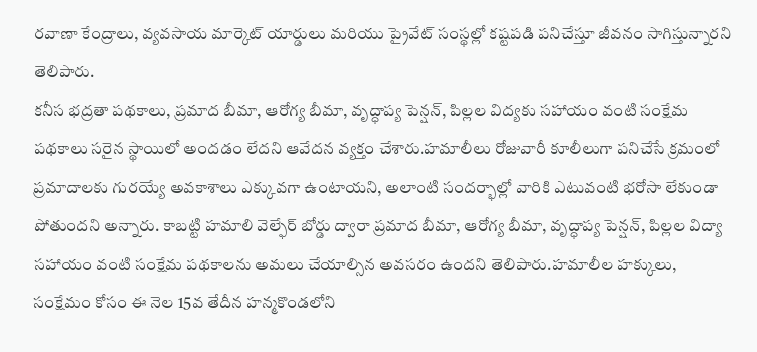రవాణా కేంద్రాలు, వ్యవసాయ మార్కెట్ యార్డులు మరియు ప్రైవేట్ సంస్థల్లో కష్టపడి పనిచేస్తూ జీవనం సాగిస్తున్నారని తెలిపారు.
కనీస భద్రతా పథకాలు, ప్రమాద బీమా, ఆరోగ్య బీమా, వృద్ధాప్య పెన్షన్, పిల్లల విద్యకు సహాయం వంటి సంక్షేమ పథకాలు సరైన స్థాయిలో అందడం లేదని ఆవేదన వ్యక్తం చేశారు.హమాలీలు రోజువారీ కూలీలుగా పనిచేసే క్రమంలో ప్రమాదాలకు గురయ్యే అవకాశాలు ఎక్కువగా ఉంటాయని, అలాంటి సందర్భాల్లో వారికి ఎటువంటి భరోసా లేకుండా పోతుందని అన్నారు. కాబట్టి హమాలి వెల్ఫేర్ బోర్డు ద్వారా ప్రమాద బీమా, ఆరోగ్య బీమా, వృద్ధాప్య పెన్షన్, పిల్లల విద్యా సహాయం వంటి సంక్షేమ పథకాలను అమలు చేయాల్సిన అవసరం ఉందని తెలిపారు.హమాలీల హక్కులు, సంక్షేమం కోసం ఈ నెల 15వ తేదీన హన్మకొండలోని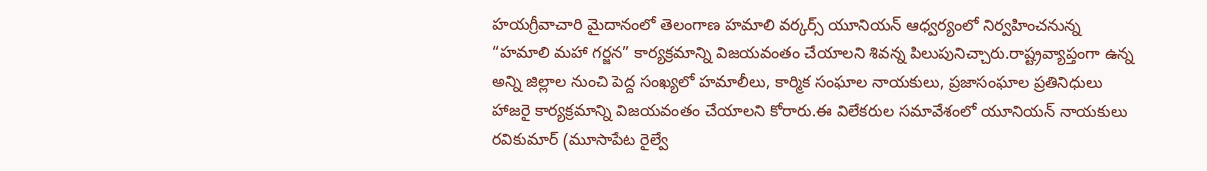హయగ్రీవాచారి మైదానంలో తెలంగాణ హమాలి వర్కర్స్ యూనియన్ ఆధ్వర్యంలో నిర్వహించనున్న “హమాలి మహా గర్జన” కార్యక్రమాన్ని విజయవంతం చేయాలని శివన్న పిలుపునిచ్చారు.రాష్ట్రవ్యాప్తంగా ఉన్న అన్ని జిల్లాల నుంచి పెద్ద సంఖ్యలో హమాలీలు, కార్మిక సంఘాల నాయకులు, ప్రజాసంఘాల ప్రతినిధులు హాజరై కార్యక్రమాన్ని విజయవంతం చేయాలని కోరారు.ఈ విలేకరుల సమావేశంలో యూనియన్ నాయకులు రవికుమార్ (మూసాపేట రైల్వే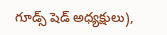గూడ్స్ షెడ్ అధ్యక్షులు),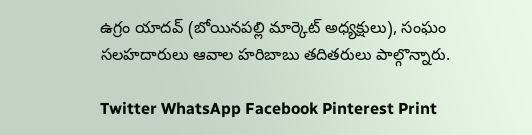ఉగ్రం యాదవ్ (బోయినపల్లి మార్కెట్ అధ్యక్షులు), సంఘం సలహదారులు ఆవాల హరిబాబు తదితరులు పాల్గొన్నారు.

Twitter WhatsApp Facebook Pinterest Print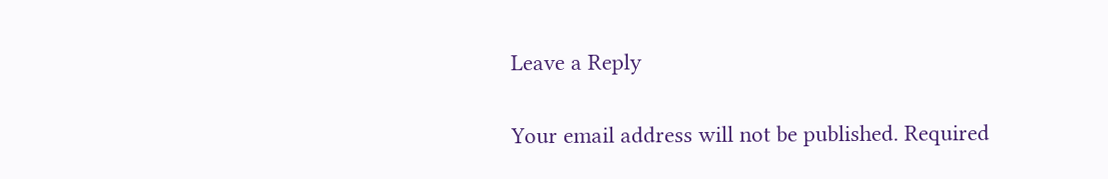Leave a Reply

Your email address will not be published. Required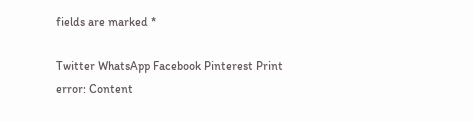fields are marked *

Twitter WhatsApp Facebook Pinterest Print
error: Content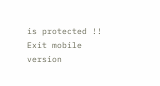is protected !!
Exit mobile version